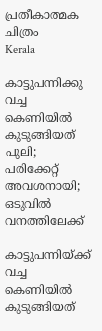പ്രതീകാത്മക ചിത്രം
Kerala

കാട്ടുപന്നിക്കു വച്ച കെണിയിൽ കുടുങ്ങിയത് പുലി; പരിക്കേറ്റ് അവശനായി; ഒടുവിൽ വനത്തിലേക്ക്

കാട്ടുപന്നിയ്ക്ക് വച്ച കെണിയിൽ കുടുങ്ങിയത്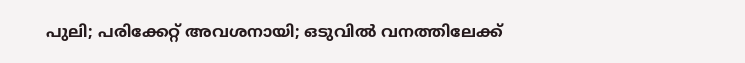പുലി; പരിക്കേറ്റ് അവശനായി; ഒടുവിൽ വനത്തിലേക്ക്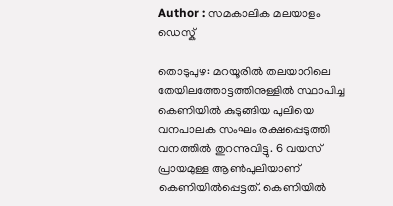Author : സമകാലിക മലയാളം ഡെസ്ക്

തൊടുപുഴ: മറയൂരിൽ തലയാറിലെ തേയിലത്തോട്ടത്തിനുള്ളിൽ സ്ഥാപിച്ച കെണിയിൽ കുടുങ്ങിയ പുലിയെ വനപാലക സംഘം രക്ഷപ്പെടുത്തി വനത്തിൽ തുറന്നുവിട്ടു. 6 വയസ് പ്രായമുള്ള ആൺപുലിയാണ് കെണിയിൽപ്പെട്ടത്. കെണിയിൽ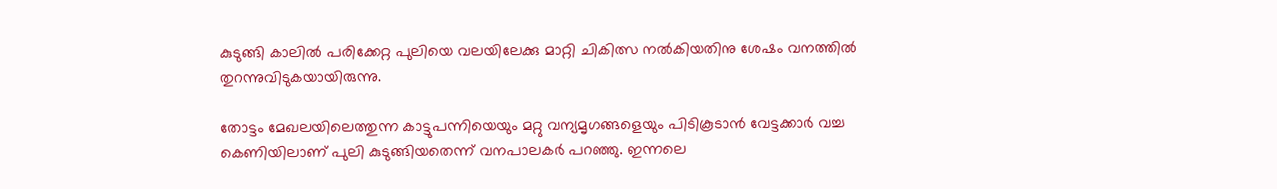കുടുങ്ങി കാലിൽ പരിക്കേറ്റ പുലിയെ വലയിലേക്കു മാറ്റി ചികിത്സ നൽകിയതിനു ശേഷം വനത്തിൽ തുറന്നുവിടുകയായിരുന്നു.

തോട്ടം മേഖലയിലെത്തുന്ന കാട്ടുപന്നിയെയും മറ്റു വന്യമൃഗങ്ങളെയും പിടികൂടാൻ വേട്ടക്കാർ വച്ച കെണിയിലാണ് പുലി കുടുങ്ങിയതെന്ന് വനപാലകർ പറഞ്ഞു. ഇന്നലെ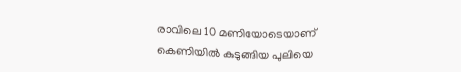രാവിലെ 10 മണിയോടെയാണ് കെണിയിൽ കുടുങ്ങിയ പുലിയെ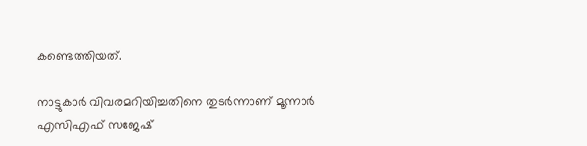കണ്ടെത്തിയത്.

നാട്ടുകാർ വിവരമറിയിച്ചതിനെ തുടർന്നാണ് മൂന്നാർ എസിഎഫ് സജേഷ്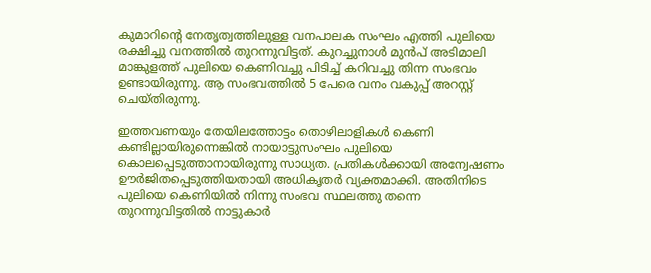കുമാറിന്റെ നേതൃത്വത്തിലുള്ള വനപാലക സംഘം എത്തി പുലിയെ രക്ഷിച്ചു വനത്തിൽ തുറന്നുവിട്ടത്. കുറച്ചുനാൾ മുൻപ് അടിമാലി മാങ്കുളത്ത് പുലിയെ കെണിവച്ചു പിടിച്ച് കറിവച്ചു തിന്ന സംഭവം ഉണ്ടായിരുന്നു. ആ സംഭവത്തിൽ 5 പേരെ വനം വകുപ്പ് അറസ്റ്റ് ചെയ്തിരുന്നു.

ഇത്തവണയും തേയിലത്തോട്ടം തൊഴിലാളികൾ കെണി കണ്ടില്ലായിരുന്നെങ്കിൽ നായാട്ടുസംഘം പുലിയെ കൊലപ്പെടുത്താനായിരുന്നു സാധ്യത. പ്രതികൾക്കായി അന്വേഷണം ഊർജിതപ്പെടുത്തിയതായി അധിക‌ൃതർ വ്യക്തമാക്കി. അതിനിടെ പുലിയെ കെണിയിൽ നിന്നു സംഭവ സ്ഥലത്തു തന്നെ തുറന്നുവിട്ടതിൽ നാട്ടുകാർ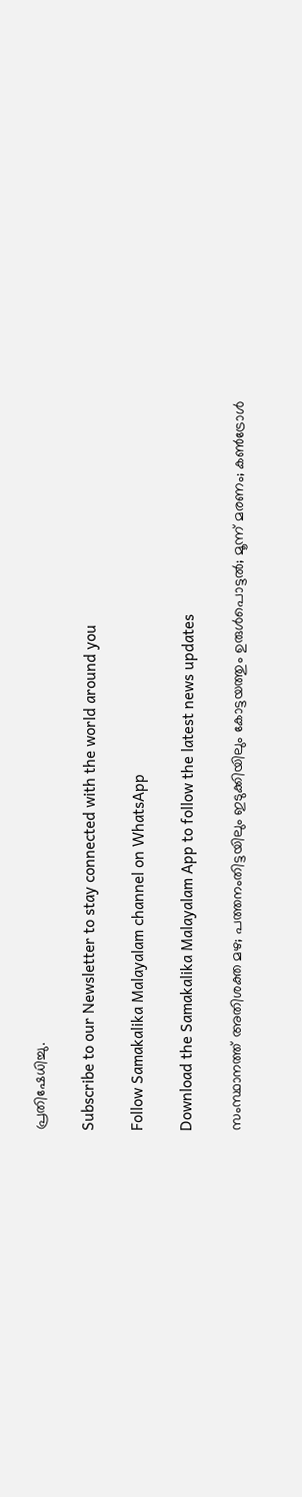പ്രതിഷേധിച്ചു.

Subscribe to our Newsletter to stay connected with the world around you

Follow Samakalika Malayalam channel on WhatsApp

Download the Samakalika Malayalam App to follow the latest news updates

സംസ്ഥാനത്ത് അതിശക്ത മഴ; പത്തനംതിട്ടയിലും ഇടുക്കിയിലും കോട്ടയത്തും ഉരുള്‍പൊട്ടല്‍; മൂന്ന് മരണം; കണ്‍ട്രോള്‍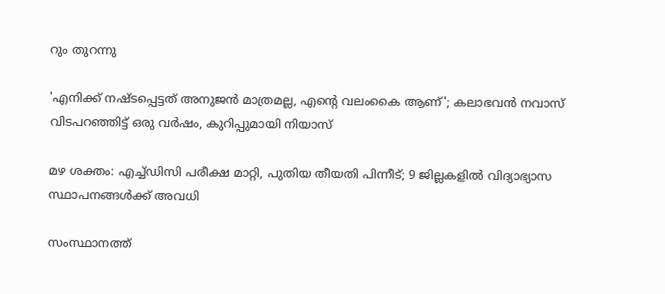റും തുറന്നു

'എനിക്ക് നഷ്ടപ്പെട്ടത് അനുജൻ മാത്രമല്ല, എന്റെ വലംകൈ ആണ്'; കലാഭവൻ നവാസ് വിടപറഞ്ഞിട്ട് ഒരു വർഷം, കുറിപ്പുമായി നിയാസ്

മഴ ശക്തം: എച്ച്ഡിസി പരീക്ഷ മാറ്റി, പുതിയ തീയതി പിന്നീട്; 9 ജില്ലകളില്‍ വിദ്യാഭ്യാസ സ്ഥാപനങ്ങള്‍ക്ക് അവധി

സംസ്ഥാനത്ത്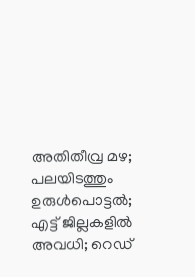അതിതീവ്ര മഴ; പലയിടത്തും ഉരുള്‍പൊട്ടല്‍; എട്ട് ജില്ലകളില്‍ അവധി; റെഡ്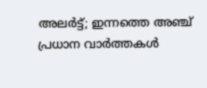അലര്‍ട്ട്; ഇന്നത്തെ അഞ്ച് പ്രധാന വാര്‍ത്തകള്‍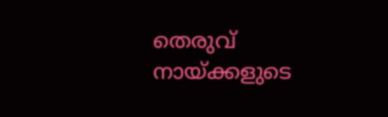തെരുവ് നായ്ക്കളുടെ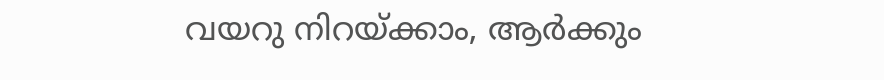വയറു നിറയ്ക്കാം, ആർക്കും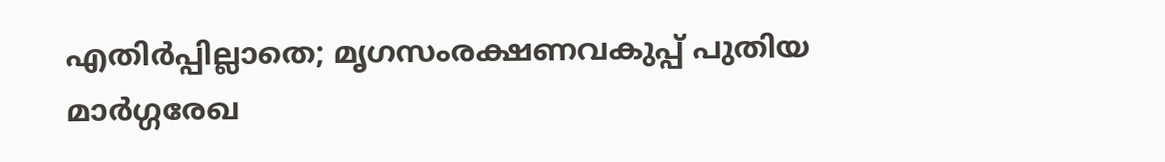എതിർപ്പില്ലാതെ; മൃഗസംരക്ഷണവകുപ്പ് പുതിയ മാര്‍ഗ്ഗരേഖ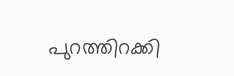പുറത്തിറക്കി